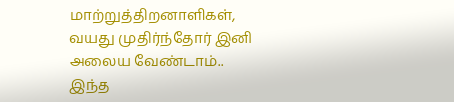மாற்றுத்திறனாளிகள், வயது முதிர்ந்தோர் இனி அலைய வேண்டாம்.. இந்த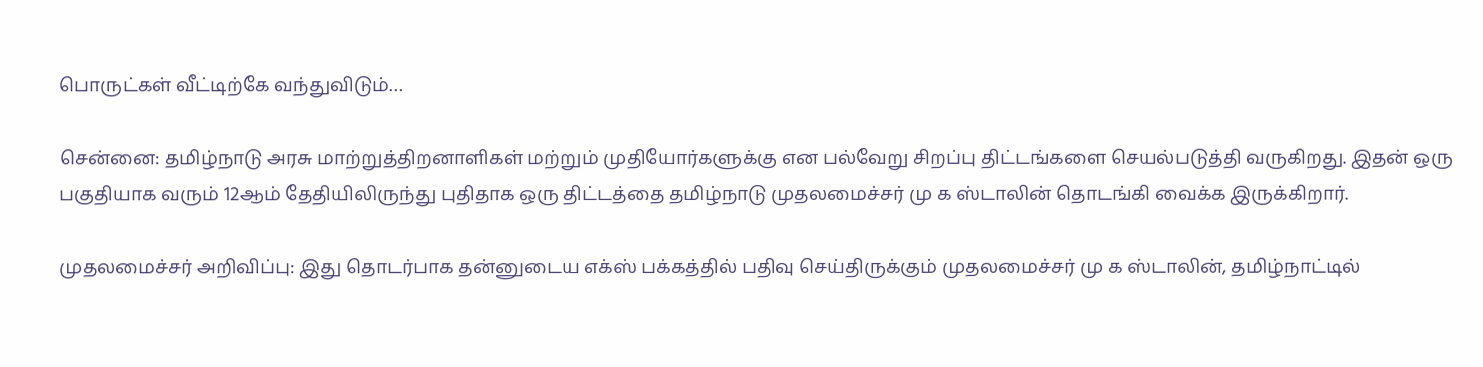பொருட்கள் வீட்டிற்கே வந்துவிடும்…

சென்னை: தமிழ்நாடு அரசு மாற்றுத்திறனாளிகள் மற்றும் முதியோர்களுக்கு என பல்வேறு சிறப்பு திட்டங்களை செயல்படுத்தி வருகிறது. இதன் ஒரு பகுதியாக வரும் 12ஆம் தேதியிலிருந்து புதிதாக ஒரு திட்டத்தை தமிழ்நாடு முதலமைச்சர் மு க ஸ்டாலின் தொடங்கி வைக்க இருக்கிறார்.

முதலமைச்சர் அறிவிப்பு: இது தொடர்பாக தன்னுடைய எக்ஸ் பக்கத்தில் பதிவு செய்திருக்கும் முதலமைச்சர் மு க ஸ்டாலின், தமிழ்நாட்டில்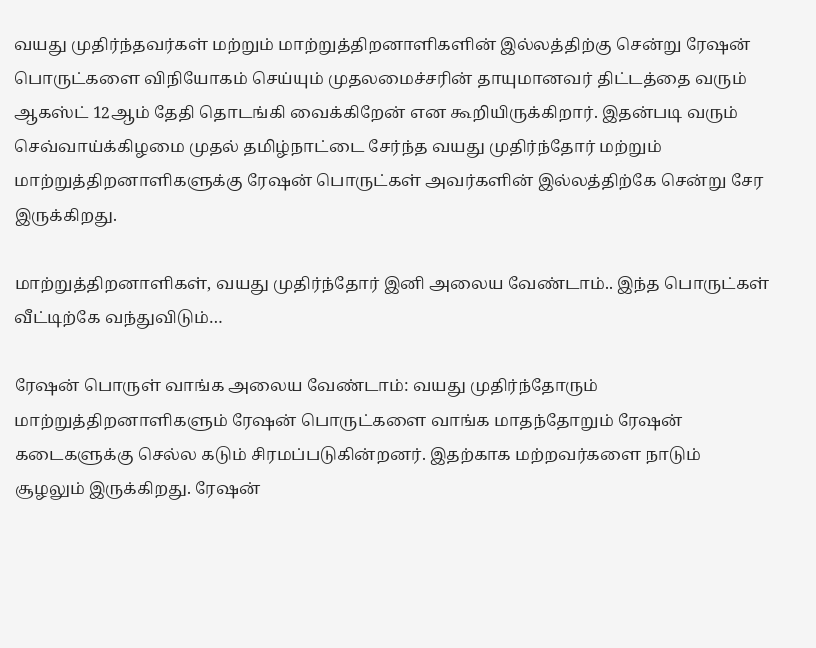வயது முதிர்ந்தவர்கள் மற்றும் மாற்றுத்திறனாளிகளின் இல்லத்திற்கு சென்று ரேஷன் பொருட்களை விநியோகம் செய்யும் முதலமைச்சரின் தாயுமானவர் திட்டத்தை வரும் ஆகஸ்ட் 12ஆம் தேதி தொடங்கி வைக்கிறேன் என கூறியிருக்கிறார். இதன்படி வரும் செவ்வாய்க்கிழமை முதல் தமிழ்நாட்டை சேர்ந்த வயது முதிர்ந்தோர் மற்றும் மாற்றுத்திறனாளிகளுக்கு ரேஷன் பொருட்கள் அவர்களின் இல்லத்திற்கே சென்று சேர இருக்கிறது.

மாற்றுத்திறனாளிகள், வயது முதிர்ந்தோர் இனி அலைய வேண்டாம்.. இந்த பொருட்கள் வீட்டிற்கே வந்துவிடும்…

ரேஷன் பொருள் வாங்க அலைய வேண்டாம்: வயது முதிர்ந்தோரும் மாற்றுத்திறனாளிகளும் ரேஷன் பொருட்களை வாங்க மாதந்தோறும் ரேஷன் கடைகளுக்கு செல்ல கடும் சிரமப்படுகின்றனர். இதற்காக மற்றவர்களை நாடும் சூழலும் இருக்கிறது. ரேஷன்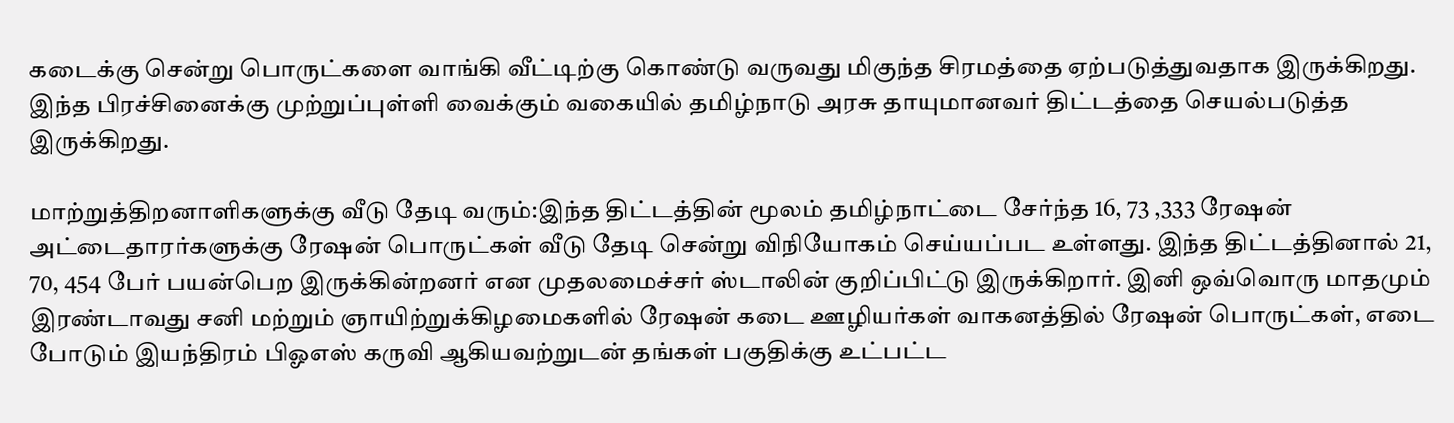கடைக்கு சென்று பொருட்களை வாங்கி வீட்டிற்கு கொண்டு வருவது மிகுந்த சிரமத்தை ஏற்படுத்துவதாக இருக்கிறது. இந்த பிரச்சினைக்கு முற்றுப்புள்ளி வைக்கும் வகையில் தமிழ்நாடு அரசு தாயுமானவர் திட்டத்தை செயல்படுத்த இருக்கிறது.

மாற்றுத்திறனாளிகளுக்கு வீடு தேடி வரும்:இந்த திட்டத்தின் மூலம் தமிழ்நாட்டை சேர்ந்த 16, 73 ,333 ரேஷன் அட்டைதாரர்களுக்கு ரேஷன் பொருட்கள் வீடு தேடி சென்று விநியோகம் செய்யப்பட உள்ளது. இந்த திட்டத்தினால் 21, 70, 454 பேர் பயன்பெற இருக்கின்றனர் என முதலமைச்சர் ஸ்டாலின் குறிப்பிட்டு இருக்கிறார். இனி ஒவ்வொரு மாதமும் இரண்டாவது சனி மற்றும் ஞாயிற்றுக்கிழமைகளில் ரேஷன் கடை ஊழியர்கள் வாகனத்தில் ரேஷன் பொருட்கள், எடை போடும் இயந்திரம் பிஓஎஸ் கருவி ஆகியவற்றுடன் தங்கள் பகுதிக்கு உட்பட்ட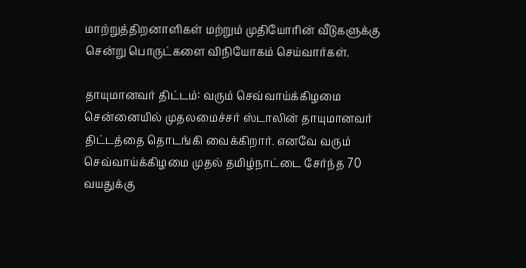மாற்றுத்திறனாளிகள் மற்றும் முதியோரின் வீடுகளுக்கு சென்று பொருட்களை விநியோகம் செய்வார்கள்.

தாயுமானவர் திட்டம்: வரும் செவ்வாய்க்கிழமை சென்னையில் முதலமைச்சர் ஸ்டாலின் தாயுமானவர் திட்டத்தை தொடங்கி வைக்கிறார். எனவே வரும் செவ்வாய்க்கிழமை முதல் தமிழ்நாட்டை சேர்ந்த 70 வயதுக்கு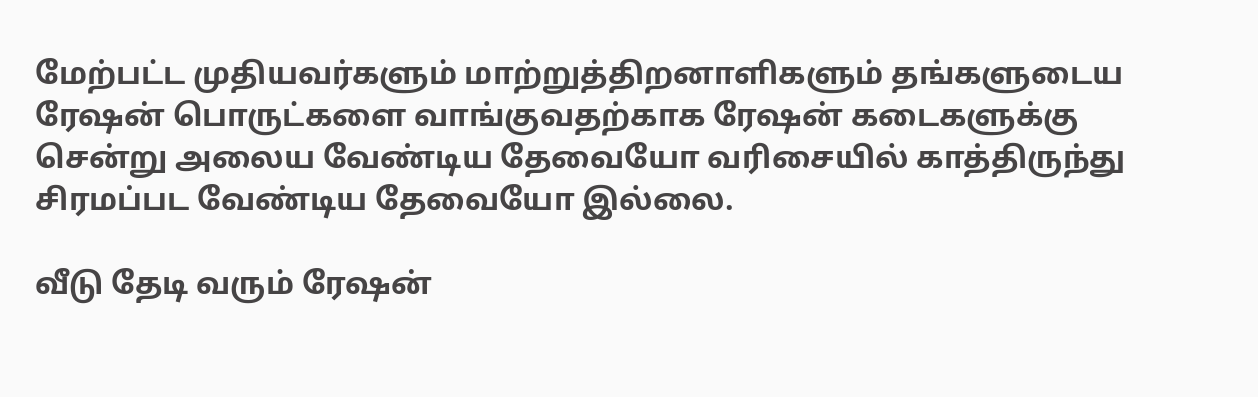மேற்பட்ட முதியவர்களும் மாற்றுத்திறனாளிகளும் தங்களுடைய ரேஷன் பொருட்களை வாங்குவதற்காக ரேஷன் கடைகளுக்கு சென்று அலைய வேண்டிய தேவையோ வரிசையில் காத்திருந்து சிரமப்பட வேண்டிய தேவையோ இல்லை.

வீடு தேடி வரும் ரேஷன்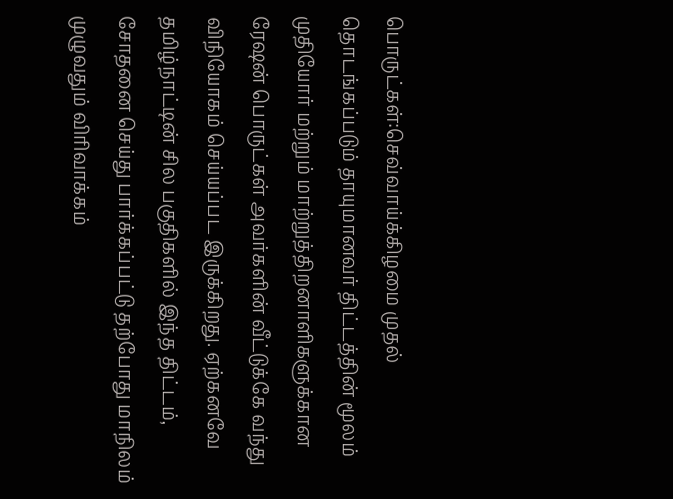பொருட்கள்:செவ்வாய்க்கிழமை முதல் தொடங்கப்படும் தாயுமானவர் திட்டத்தின் மூலம் முதியோர் மற்றும் மாற்றுத்திறனாளிகளுக்கான ரேஷன் பொருட்கள் அவர்களின் வீட்டுக்கே வந்து விநியோகம் செய்யப்பட இருக்கிறது. ஏற்கனவே தமிழ்நாட்டின் சில பகுதிகளில் இந்த திட்டம், சோதனை செய்து பார்க்கப்பட்டு தற்போது மாநிலம் முழுவதும் விரிவாக்கம்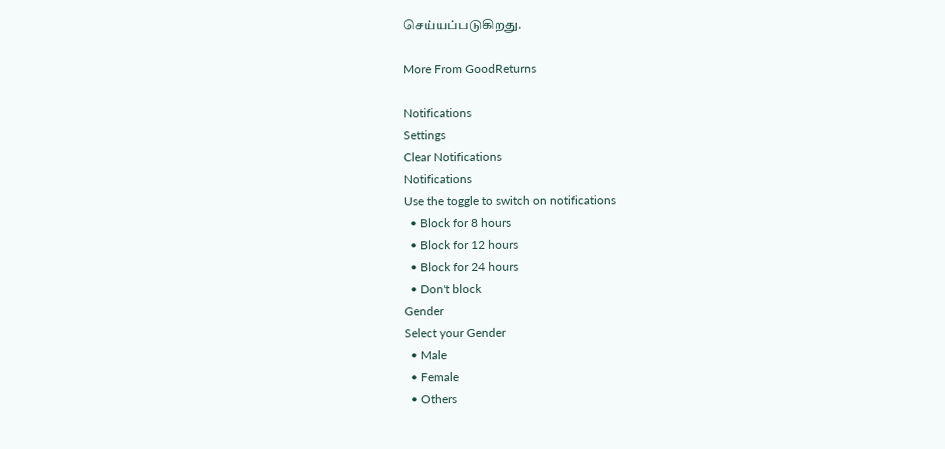செய்யப்படுகிறது.

More From GoodReturns

Notifications
Settings
Clear Notifications
Notifications
Use the toggle to switch on notifications
  • Block for 8 hours
  • Block for 12 hours
  • Block for 24 hours
  • Don't block
Gender
Select your Gender
  • Male
  • Female
  • Others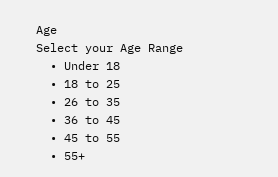Age
Select your Age Range
  • Under 18
  • 18 to 25
  • 26 to 35
  • 36 to 45
  • 45 to 55
  • 55+